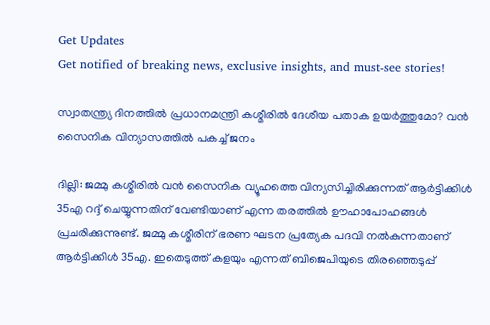Get Updates
Get notified of breaking news, exclusive insights, and must-see stories!

സ്വാതന്ത്ര്യ ദിനത്തിൽ പ്രധാനമന്ത്രി കശ്മീരിൽ ദേശീയ പതാക ഉയർത്തുമോ? വൻ സൈനിക വിന്യാസത്തിൽ പകച്ച് ജനം

ദില്ലി: ജമ്മു കശ്മീരില്‍ വന്‍ സൈനിക വ്യൂഹത്തെ വിന്യസിച്ചിരിക്കുന്നത് ആര്‍ട്ടിക്കിള്‍ 35എ റദ്ദ് ചെയ്യുന്നതിന് വേണ്ടിയാണ് എന്ന തരത്തില്‍ ഊഹാപോഹങ്ങള്‍ പ്രചരിക്കുന്നുണ്ട്. ജമ്മു കശ്മീരിന് ഭരണ ഘടന പ്രത്യേക പദവി നല്‍കുന്നതാണ് ആര്‍ട്ടിക്കിള്‍ 35എ. ഇതെടുത്ത് കളയും എന്നത് ബിജെപിയുടെ തിരഞ്ഞെടുപ്പ്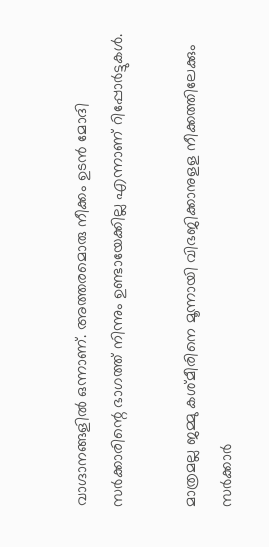വാഗ്ദാനങ്ങളില്‍ ഒന്നാണ്. അത്തരമൊരു നീക്കം ഉടന്‍ മോദി സര്‍ക്കാരിന്റെ ഭാഗത്ത് നിന്നും ഉണ്ടായേക്കില്ല എന്നാണ് റിപ്പോര്‍ട്ടുകള്‍.

മാത്രമല്ല ജമ്മു കശ്മീരിനെ മൂന്നായി വിഭജിക്കാനുളള നീക്കത്തിലേക്കും സര്‍ക്കാര്‍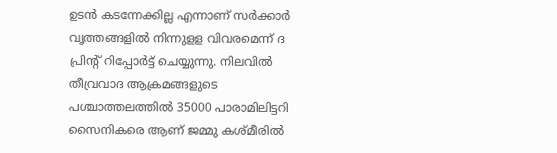ഉടന്‍ കടന്നേക്കില്ല എന്നാണ് സര്‍ക്കാര്‍ വൃത്തങ്ങളില്‍ നിന്നുളള വിവരമെന്ന് ദ പ്രിന്റ് റിപ്പോര്‍ട്ട് ചെയ്യുന്നു. നിലവില്‍ തീവ്രവാദ ആക്രമങ്ങളുടെ പശ്ചാത്തലത്തില്‍ 35000 പാരാമിലിട്ടറി സൈനികരെ ആണ് ജമ്മു കശ്മീരില്‍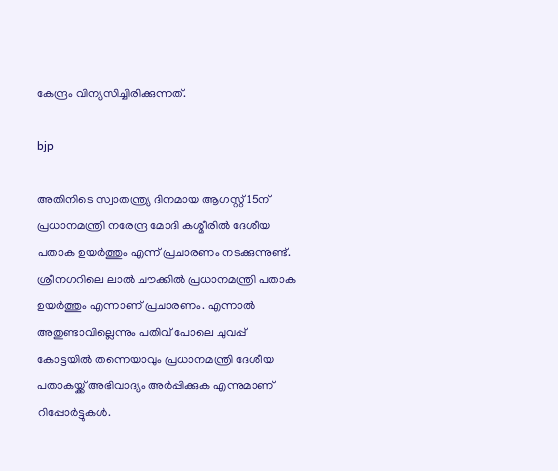കേന്ദ്രം വിന്യസിച്ചിരിക്കുന്നത്.

bjp

അതിനിടെ സ്വാതന്ത്ര്യ ദിനമായ ആഗസ്റ്റ് 15ന് പ്രധാനമന്ത്രി നരേന്ദ്ര മോദി കശ്മീരില്‍ ദേശീയ പതാക ഉയര്‍ത്തും എന്ന് പ്രചാരണം നടക്കുന്നുണ്ട്. ശ്രീനഗറിലെ ലാല്‍ ചൗക്കില്‍ പ്രധാനമന്ത്രി പതാക ഉയര്‍ത്തും എന്നാണ് പ്രചാരണം. എന്നാല്‍ അതുണ്ടാവില്ലെന്നും പതിവ് പോലെ ചുവപ്പ് കോട്ടയില്‍ തന്നെയാവും പ്രധാനമന്ത്രി ദേശീയ പതാകയ്ക്ക് അഭിവാദ്യം അര്‍പ്പിക്കുക എന്നുമാണ് റിപ്പോര്‍ട്ടുകള്‍.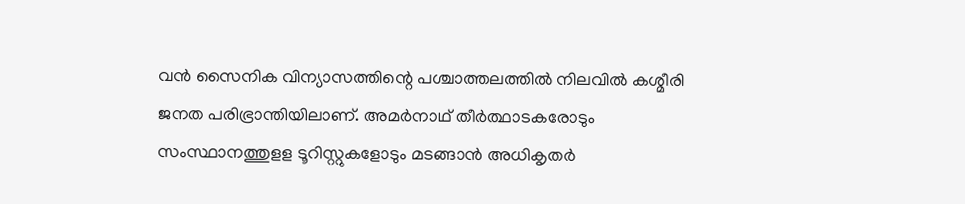വന്‍ സൈനിക വിന്യാസത്തിന്റെ പശ്ചാത്തലത്തില്‍ നിലവില്‍ കശ്മീരി ജനത പരിഭ്രാന്തിയിലാണ്. അമര്‍നാഥ് തീര്‍ത്ഥാടകരോടും സംസ്ഥാനത്തുളള ടൂറിസ്റ്റുകളോടും മടങ്ങാന്‍ അധികൃതര്‍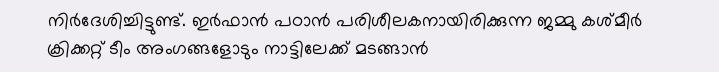നിര്‍ദേശിച്ചിട്ടുണ്ട്. ഇര്‍ഫാന്‍ പഠാന്‍ പരിശീലകനായിരിക്കുന്ന ജമ്മു കശ്മീര്‍ ക്രിക്കറ്റ് ടീം അംഗങ്ങളോടും നാട്ടിലേക്ക് മടങ്ങാന്‍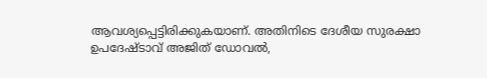ആവശ്യപ്പെട്ടിരിക്കുകയാണ്. അതിനിടെ ദേശീയ സുരക്ഷാ ഉപദേഷ്ടാവ് അജിത് ഡോവല്‍,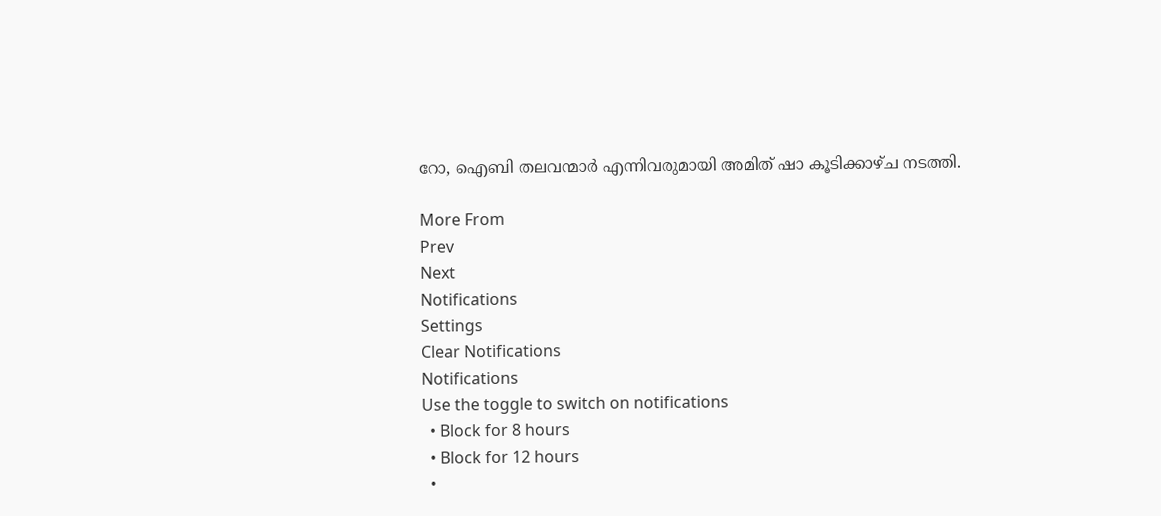റോ, ഐബി തലവന്മാര്‍ എന്നിവരുമായി അമിത് ഷാ കൂടിക്കാഴ്ച നടത്തി.

More From
Prev
Next
Notifications
Settings
Clear Notifications
Notifications
Use the toggle to switch on notifications
  • Block for 8 hours
  • Block for 12 hours
  •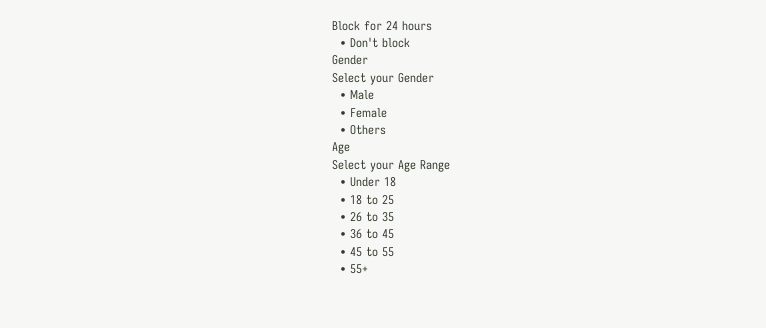Block for 24 hours
  • Don't block
Gender
Select your Gender
  • Male
  • Female
  • Others
Age
Select your Age Range
  • Under 18
  • 18 to 25
  • 26 to 35
  • 36 to 45
  • 45 to 55
  • 55+